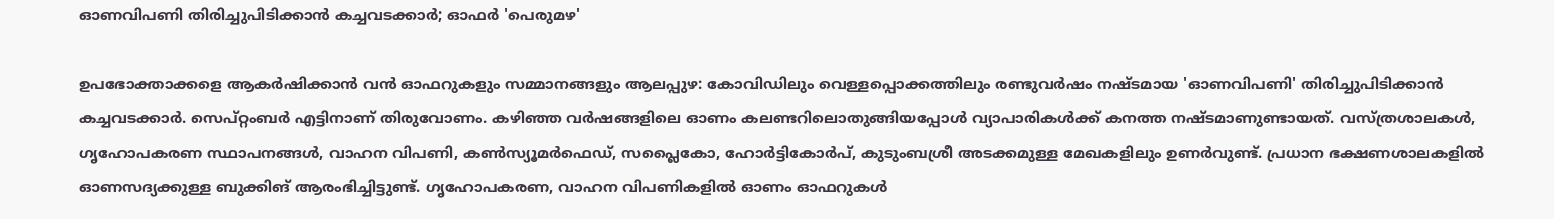ഓണവിപണി തിരിച്ചുപിടിക്കാൻ കച്ചവടക്കാർ; ഓഫർ 'പെരുമഴ'

ഉപഭോക്താക്കളെ ആകർഷിക്കാൻ വൻ ഓഫറുകളും സമ്മാനങ്ങളും ആലപ്പുഴ: കോവിഡിലും വെള്ളപ്പൊക്കത്തിലും രണ്ടുവർഷം നഷ്ടമായ 'ഓണവിപണി' തിരിച്ചുപിടിക്കാൻ കച്ചവടക്കാർ. സെപ്റ്റംബർ എട്ടിനാണ് തിരുവോണം. കഴിഞ്ഞ വർഷങ്ങളിലെ ഓണം കലണ്ടറിലൊതുങ്ങിയപ്പോൾ വ്യാപാരികൾക്ക് കനത്ത നഷ്ടമാണുണ്ടായത്. വസ്ത്രശാലകൾ, ഗൃഹോപകരണ സ്ഥാപനങ്ങൾ, വാഹന വിപണി, കൺസ്യൂമർഫെഡ്‌, സപ്ലൈകോ, ഹോർട്ടികോർപ്‌, കുടുംബശ്രീ അടക്കമുള്ള മേഖകളിലും ഉണർവുണ്ട്. പ്രധാന ഭക്ഷണശാലകളിൽ ഓണസദ്യക്കുള്ള ബുക്കിങ് ആരംഭിച്ചിട്ടുണ്ട്. ഗൃഹോപകരണ, വാഹന വിപണികളിൽ ഓണം ഓഫറുകൾ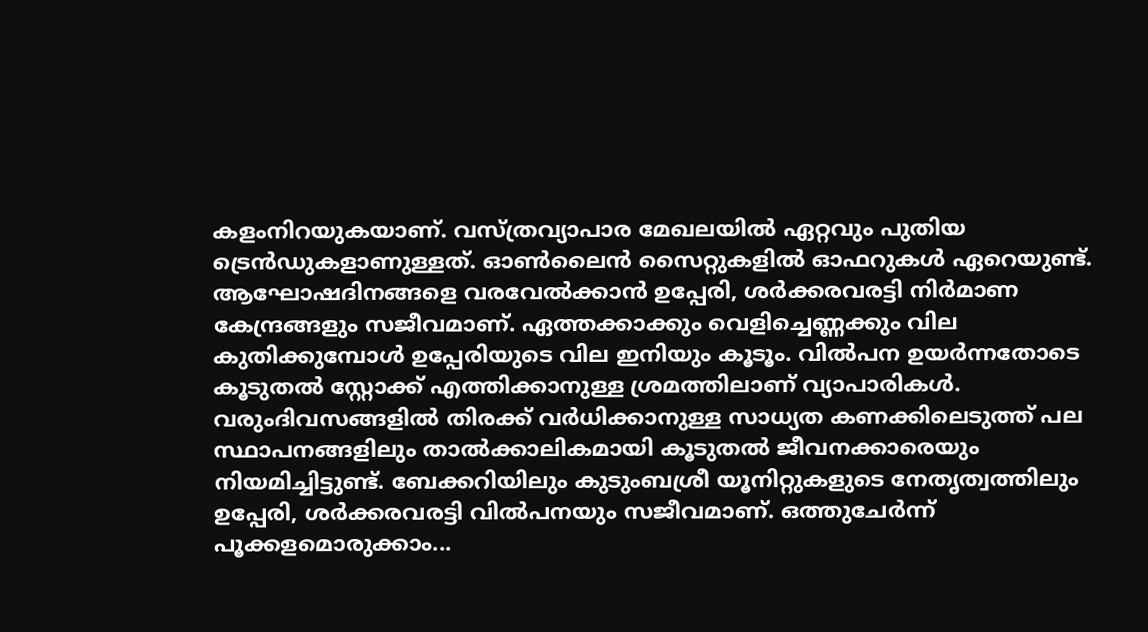കളംനിറയുകയാണ്. വസ്ത്രവ്യാപാര മേഖലയിൽ ഏറ്റവും പുതിയ ട്രെൻഡുകളാണുള്ളത്. ഓൺലൈൻ സൈറ്റുകളിൽ ഓഫറുകൾ ഏറെയുണ്ട്. ആഘോഷദിനങ്ങളെ വരവേൽക്കാൻ ഉപ്പേരി, ശർക്കരവരട്ടി നിർമാണ കേന്ദ്രങ്ങളും സജീവമാണ്. ഏത്തക്കാക്കും വെളിച്ചെണ്ണക്കും വില കുതിക്കുമ്പോൾ ഉപ്പേരിയുടെ വില ഇനിയും കൂടൂം. വിൽപന ഉയർന്നതോടെ കൂടുതൽ സ്റ്റോക്ക് എത്തിക്കാനുള്ള ശ്രമത്തിലാണ് വ്യാപാരികൾ. വരുംദിവസങ്ങളിൽ തിരക്ക് വർധിക്കാനുള്ള സാധ്യത കണക്കിലെടുത്ത് പല സ്ഥാപനങ്ങളിലും താൽക്കാലികമായി കൂടുതൽ ജീവനക്കാരെയും നിയമിച്ചിട്ടുണ്ട്. ബേക്കറിയിലും കുടുംബശ്രീ യൂനിറ്റുകളുടെ നേതൃത്വത്തിലും ഉപ്പേരി, ശർക്കരവരട്ടി വിൽപനയും സജീവമാണ്. ഒത്തുചേർന്ന് പൂക്കളമൊരുക്കാം...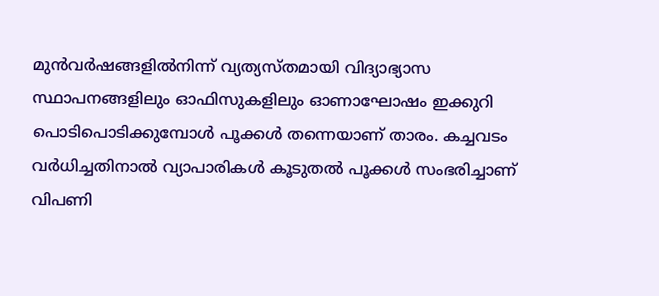മുൻവർഷങ്ങളിൽനിന്ന് വ്യത്യസ്തമായി വിദ്യാഭ്യാസ സ്ഥാപനങ്ങളിലും ഓഫിസുകളിലും ഓണാഘോഷം ഇക്കുറി പൊടിപൊടിക്കുമ്പോൾ പൂക്കൾ തന്നെയാണ് താരം. കച്ചവടം വർധിച്ചതിനാൽ വ്യാപാരികൾ കൂടുതൽ പൂക്കൾ സംഭരിച്ചാണ് വിപണി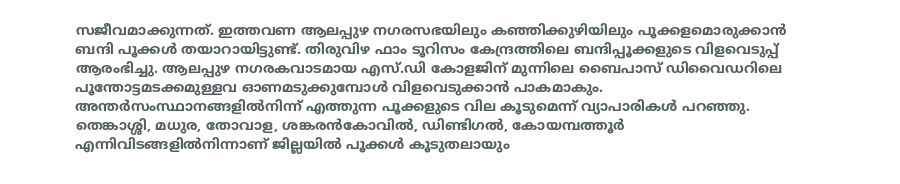സജീവമാക്കുന്നത്. ഇത്തവണ ആലപ്പുഴ നഗരസഭയിലും കഞ്ഞിക്കുഴിയിലും പൂക്കളമൊരുക്കാൻ ബന്ദി പൂക്കൾ തയാറായിട്ടുണ്ട്. തിരുവിഴ ഫാം ടൂറിസം കേന്ദ്രത്തിലെ ബന്ദിപ്പൂക്കളുടെ വിളവെടുപ്പ് ആരംഭിച്ചു. ആലപ്പുഴ നഗരകവാടമായ എസ്.ഡി കോളജിന് മുന്നിലെ ബൈപാസ് ഡിവൈഡറിലെ പൂന്തോട്ടമടക്കമുള്ളവ ഓണമടുക്കുമ്പോൾ വിളവെടുക്കാൻ പാകമാകും. അന്തർസംസ്ഥാനങ്ങളിൽനിന്ന് എത്തുന്ന പൂക്കളുടെ വില കൂടുമെന്ന് വ്യാപാരികൾ പറഞ്ഞു. തെങ്കാശ്ശി, മധുര, തോവാള, ശങ്കരൻകോവിൽ, ഡിണ്ടിഗൽ, കോയമ്പത്തൂർ എന്നിവിടങ്ങളിൽനിന്നാണ് ജില്ലയിൽ പൂക്കൾ കൂടുതലായും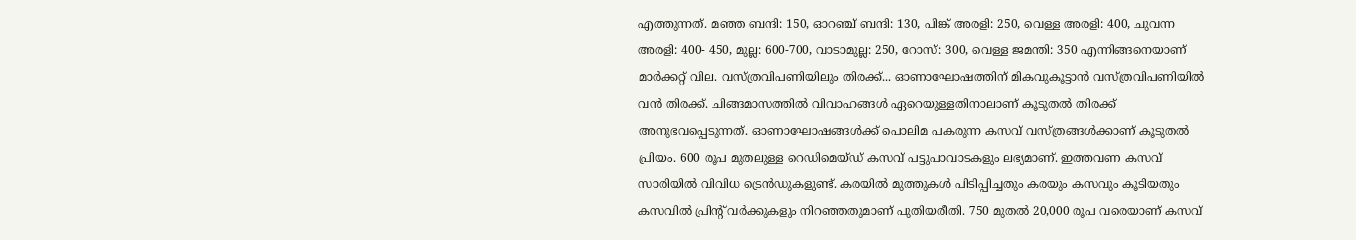എത്തുന്നത്. മഞ്ഞ ബന്ദി: 150, ഓറഞ്ച് ബന്ദി: 130, പിങ്ക് അരളി: 250, വെള്ള അരളി: 400, ചുവന്ന അരളി: 400- 450, മുല്ല: 600-700, വാടാമുല്ല: 250, റോസ്: 300, വെള്ള ജമന്തി: 350 എന്നിങ്ങനെയാണ് മാർക്കറ്റ് വില. വസ്ത്രവിപണിയിലും തിരക്ക്... ഓണാഘോഷത്തിന് മികവുകൂട്ടാൻ വസ്ത്രവിപണിയിൽ വൻ തിരക്ക്. ചിങ്ങമാസത്തിൽ വിവാഹങ്ങൾ ഏറെയുള്ളതിനാലാണ് കൂടുതൽ തിരക്ക് അനുഭവപ്പെടുന്നത്. ഓണാഘോഷങ്ങൾക്ക് പൊലിമ പകരുന്ന കസവ് വസ്ത്രങ്ങൾക്കാണ് കൂടുതൽ പ്രിയം. 600 രൂപ മുതലുള്ള റെഡിമെയ്ഡ് കസവ് പട്ടുപാവാടകളും ലഭ്യമാണ്. ഇത്തവണ കസവ് സാരിയിൽ വിവിധ ട്രെൻഡുകളുണ്ട്. കരയിൽ മുത്തുകൾ പിടിപ്പിച്ചതും കരയും കസവും കൂടിയതും കസവിൽ പ്രിന്‍റ് വർക്കുകളും നിറഞ്ഞതുമാണ് പുതിയരീതി. 750 മുതൽ 20,000 രൂപ വരെയാണ് കസവ്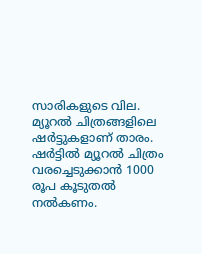സാരികളുടെ വില. മ്യൂറൽ ചിത്രങ്ങളിലെ ഷർട്ടുകളാണ് താരം. ഷർട്ടിൽ മ്യൂറൽ ചിത്രം വരച്ചെടുക്കാൻ 1000 രൂപ കൂടുതൽ നൽകണം.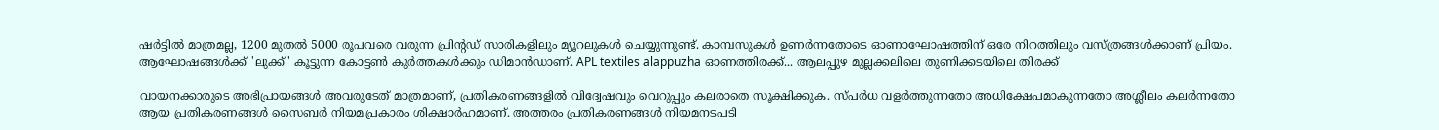ഷർട്ടിൽ മാത്രമല്ല, 1200 മുതൽ 5000 രൂപവരെ വരുന്ന പ്രിന്‍റഡ് സാരികളിലും മ്യൂറലുകൾ ചെയ്യുന്നുണ്ട്. കാമ്പസുകൾ ഉണർന്നതോടെ ഓണാഘോഷത്തിന് ഒരേ നിറത്തിലും വസ്ത്രങ്ങൾക്കാണ് പ്രിയം. ആഘോഷങ്ങൾക്ക് 'ലുക്ക്' കൂട്ടുന്ന കോട്ടൺ കുർത്തകൾക്കും ഡിമാൻഡാണ്. APL textiles alappuzha ഓണത്തിരക്ക്... ആലപ്പുഴ മുല്ലക്കലിലെ തുണിക്കടയിലെ തിരക്ക്

വായനക്കാരുടെ അഭിപ്രായങ്ങള്‍ അവരുടേത് മാത്രമാണ്, പ്രതികരണങ്ങളിൽ വിദ്വേഷവും വെറുപ്പും കലരാതെ സൂക്ഷിക്കുക. സ്പർധ വളർത്തുന്നതോ അധിക്ഷേപമാകുന്നതോ അശ്ലീലം കലർന്നതോ ആയ പ്രതികരണങ്ങൾ സൈബർ നിയമപ്രകാരം ശിക്ഷാർഹമാണ്. അത്തരം പ്രതികരണങ്ങൾ നിയമനടപടി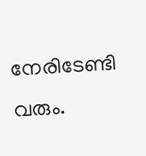നേരിടേണ്ടി വരും.